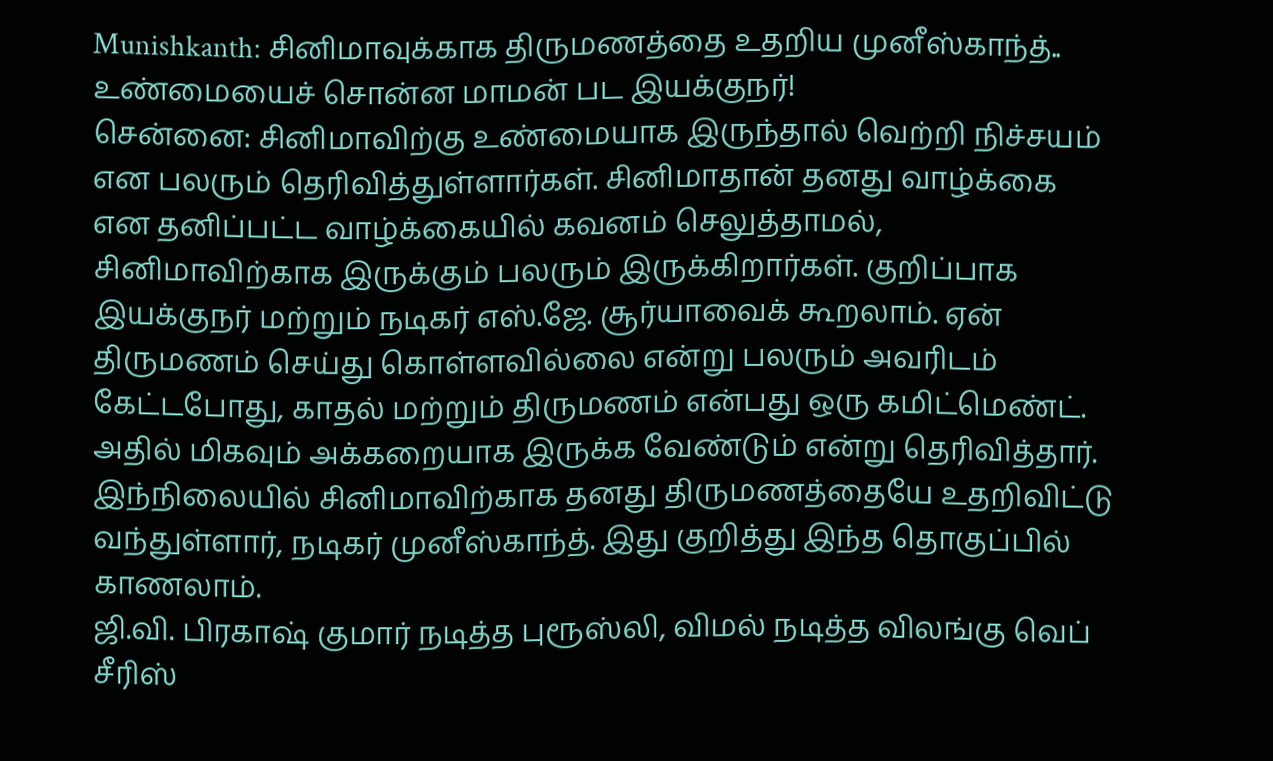Munishkanth: சினிமாவுக்காக திருமணத்தை உதறிய முனீஸ்காந்த்.. உண்மையைச் சொன்ன மாமன் பட இயக்குநர்!
சென்னை: சினிமாவிற்கு உண்மையாக இருந்தால் வெற்றி நிச்சயம் என பலரும் தெரிவித்துள்ளார்கள். சினிமாதான் தனது வாழ்க்கை என தனிப்பட்ட வாழ்க்கையில் கவனம் செலுத்தாமல், சினிமாவிற்காக இருக்கும் பலரும் இருக்கிறார்கள். குறிப்பாக இயக்குநர் மற்றும் நடிகர் எஸ்.ஜே. சூர்யாவைக் கூறலாம். ஏன் திருமணம் செய்து கொள்ளவில்லை என்று பலரும் அவரிடம் கேட்டபோது, காதல் மற்றும் திருமணம் என்பது ஒரு கமிட்மெண்ட். அதில் மிகவும் அக்கறையாக இருக்க வேண்டும் என்று தெரிவித்தார். இந்நிலையில் சினிமாவிற்காக தனது திருமணத்தையே உதறிவிட்டு வந்துள்ளார், நடிகர் முனீஸ்காந்த். இது குறித்து இந்த தொகுப்பில் காணலாம்.
ஜி.வி. பிரகாஷ் குமார் நடித்த புரூஸ்லி, விமல் நடித்த விலங்கு வெப் சீரிஸ்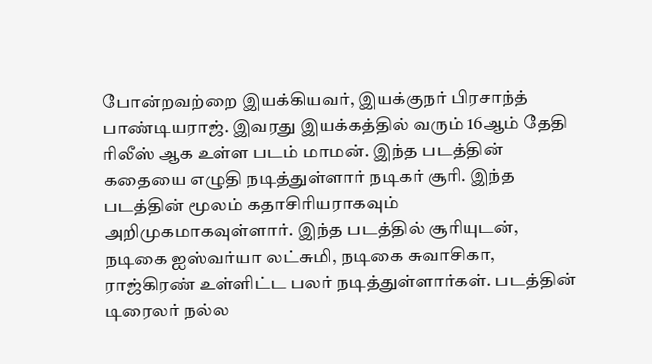போன்றவற்றை இயக்கியவர், இயக்குநர் பிரசாந்த் பாண்டியராஜ். இவரது இயக்கத்தில் வரும் 16ஆம் தேதி ரிலீஸ் ஆக உள்ள படம் மாமன். இந்த படத்தின் கதையை எழுதி நடித்துள்ளார் நடிகர் சூரி. இந்த படத்தின் மூலம் கதாசிரியராகவும் அறிமுகமாகவுள்ளார். இந்த படத்தில் சூரியுடன், நடிகை ஐஸ்வர்யா லட்சுமி, நடிகை சுவாசிகா, ராஜ்கிரண் உள்ளிட்ட பலர் நடித்துள்ளார்கள். படத்தின் டிரைலர் நல்ல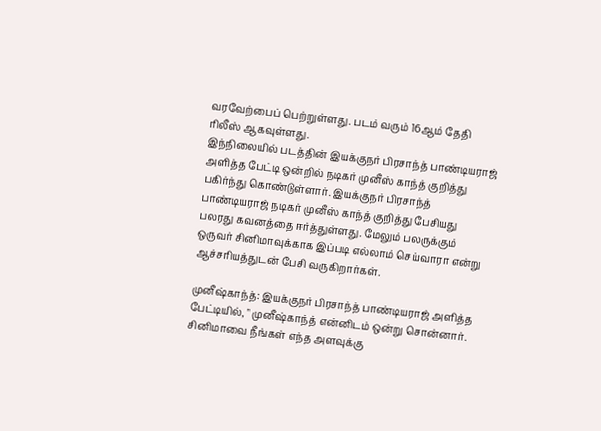வரவேற்பைப் பெற்றுள்ளது. படம் வரும் 16ஆம் தேதி ரிலீஸ் ஆகவுள்ளது.
இந்நிலையில் படத்தின் இயக்குநர் பிரசாந்த் பாண்டியராஜ் அளித்த பேட்டி ஒன்றில் நடிகர் முனீஸ் காந்த் குறித்து பகிர்ந்து கொண்டுள்ளார். இயக்குநர் பிரசாந்த் பாண்டியராஜ் நடிகர் முனீஸ் காந்த் குறித்து பேசியது பலரது கவனத்தை ஈர்த்துள்ளது. மேலும் பலருக்கும் ஒருவர் சினிமாவுக்காக இப்படி எல்லாம் செய்வாரா என்று ஆச்சரியத்துடன் பேசி வருகிறார்கள்.

முனீஷ்காந்த்: இயக்குநர் பிரசாந்த் பாண்டியராஜ் அளித்த பேட்டியில், " முனீஷ்காந்த் என்னிடம் ஒன்று சொன்னார். சினிமாவை நீங்கள் எந்த அளவுக்கு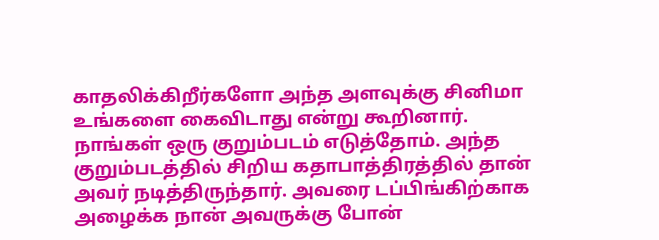காதலிக்கிறீர்களோ அந்த அளவுக்கு சினிமா உங்களை கைவிடாது என்று கூறினார். நாங்கள் ஒரு குறும்படம் எடுத்தோம். அந்த குறும்படத்தில் சிறிய கதாபாத்திரத்தில் தான் அவர் நடித்திருந்தார். அவரை டப்பிங்கிற்காக அழைக்க நான் அவருக்கு போன்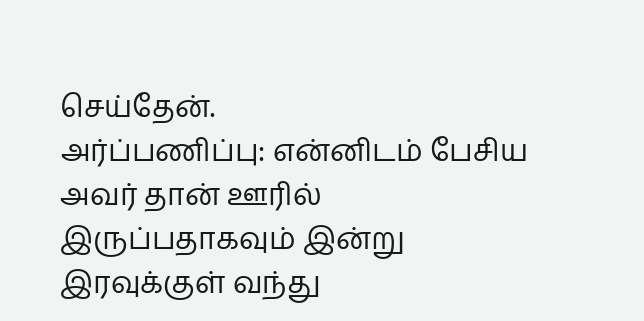செய்தேன்.
அர்ப்பணிப்பு: என்னிடம் பேசிய அவர் தான் ஊரில் இருப்பதாகவும் இன்று இரவுக்குள் வந்து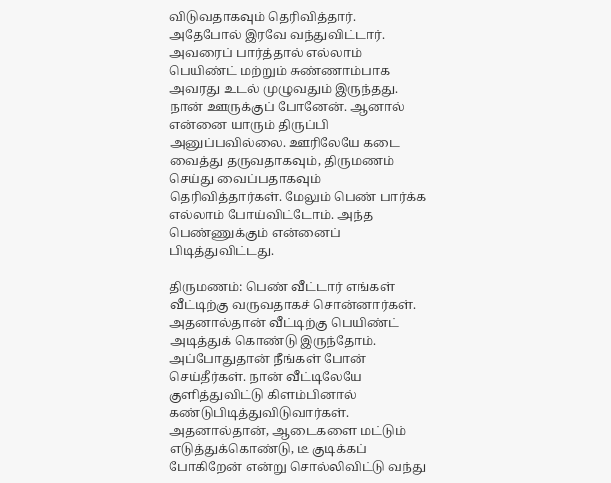விடுவதாகவும் தெரிவித்தார். அதேபோல் இரவே வந்துவிட்டார். அவரைப் பார்த்தால் எல்லாம் பெயிண்ட் மற்றும் சுண்ணாம்பாக அவரது உடல் முழுவதும் இருந்தது. நான் ஊருக்குப் போனேன். ஆனால் என்னை யாரும் திருப்பி அனுப்பவில்லை. ஊரிலேயே கடை வைத்து தருவதாகவும், திருமணம் செய்து வைப்பதாகவும் தெரிவித்தார்கள். மேலும் பெண் பார்க்க எல்லாம் போய்விட்டோம். அந்த பெண்ணுக்கும் என்னைப் பிடித்துவிட்டது.

திருமணம்: பெண் வீட்டார் எங்கள் வீட்டிற்கு வருவதாகச் சொன்னார்கள். அதனால்தான் வீட்டிற்கு பெயிண்ட் அடித்துக் கொண்டு இருந்தோம். அப்போதுதான் நீங்கள் போன் செய்தீர்கள். நான் வீட்டிலேயே குளித்துவிட்டு கிளம்பினால் கண்டுபிடித்துவிடுவார்கள். அதனால்தான், ஆடைகளை மட்டும் எடுத்துக்கொண்டு, டீ குடிக்கப் போகிறேன் என்று சொல்லிவிட்டு வந்து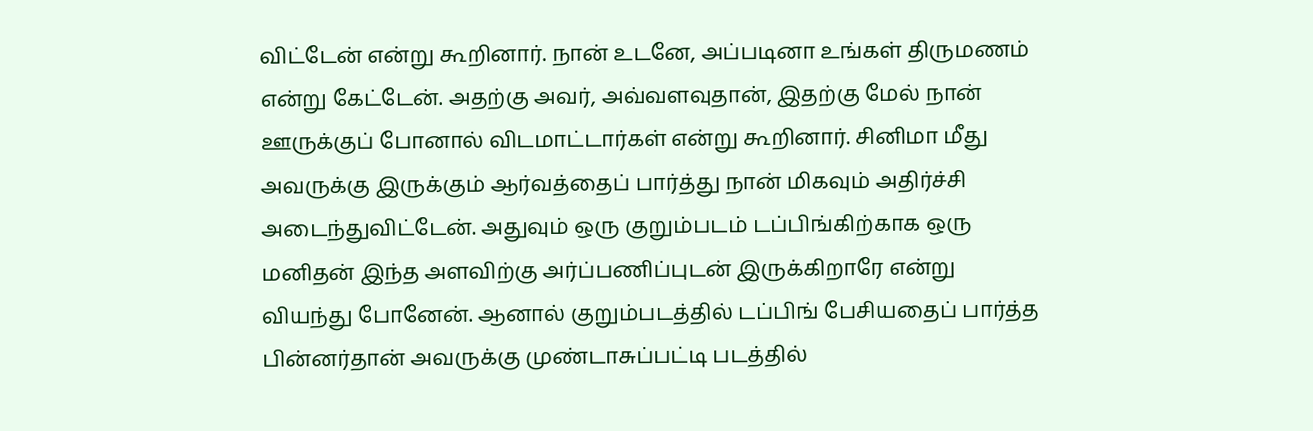விட்டேன் என்று கூறினார். நான் உடனே, அப்படினா உங்கள் திருமணம் என்று கேட்டேன். அதற்கு அவர், அவ்வளவுதான், இதற்கு மேல் நான் ஊருக்குப் போனால் விடமாட்டார்கள் என்று கூறினார். சினிமா மீது அவருக்கு இருக்கும் ஆர்வத்தைப் பார்த்து நான் மிகவும் அதிர்ச்சி அடைந்துவிட்டேன். அதுவும் ஒரு குறும்படம் டப்பிங்கிற்காக ஒரு மனிதன் இந்த அளவிற்கு அர்ப்பணிப்புடன் இருக்கிறாரே என்று வியந்து போனேன். ஆனால் குறும்படத்தில் டப்பிங் பேசியதைப் பார்த்த பின்னர்தான் அவருக்கு முண்டாசுப்பட்டி படத்தில்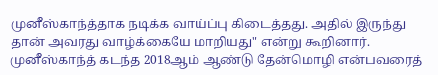முனீஸ்காந்த்தாக நடிக்க வாய்ப்பு கிடைத்தது. அதில் இருந்து தான் அவரது வாழ்க்கையே மாறியது" என்று கூறினார். முனீஸ்காந்த் கடந்த 2018ஆம் ஆண்டு தேன்மொழி என்பவரைத்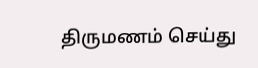திருமணம் செய்து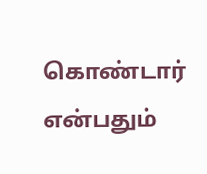கொண்டார் என்பதும்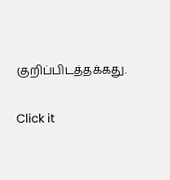குறிப்பிடத்தக்கது.


Click it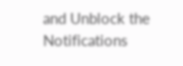and Unblock the Notifications